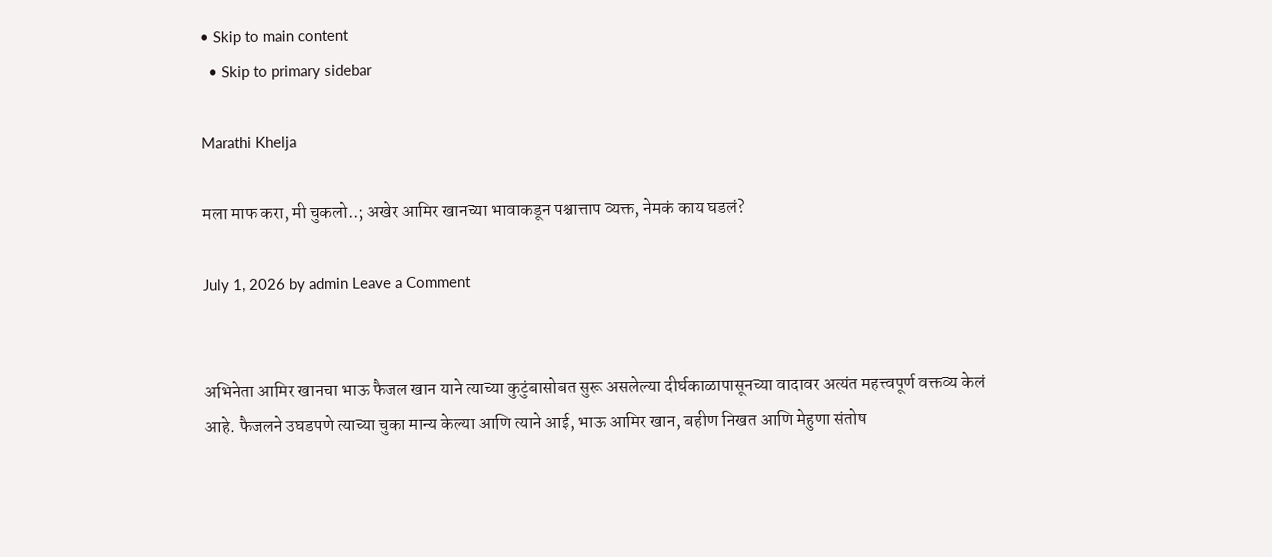• Skip to main content
  • Skip to primary sidebar

Marathi Khelja

मला माफ करा, मी चुकलो..; अखेर आमिर खानच्या भावाकडून पश्चात्ताप व्यक्त, नेमकं काय घडलं?

July 1, 2026 by admin Leave a Comment


अभिनेता आमिर खानचा भाऊ फैजल खान याने त्याच्या कुटुंबासोबत सुरू असलेल्या दीर्घकाळापासूनच्या वादावर अत्यंत महत्त्वपूर्ण वक्तव्य केलं आहे. फैजलने उघडपणे त्याच्या चुका मान्य केल्या आणि त्याने आई, भाऊ आमिर खान, बहीण निखत आणि मेहुणा संतोष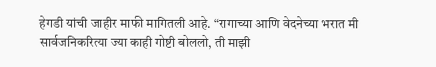हेगडी यांची जाहीर माफी मागितली आहे. “रागाच्या आणि वेदनेच्या भरात मी सार्वजनिकरित्या ज्या काही गोष्टी बोललो, ती माझी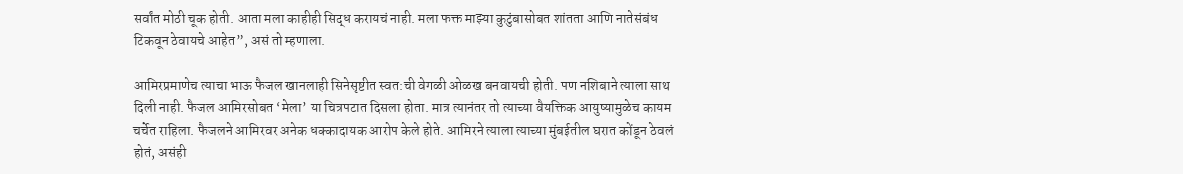सर्वांत मोठी चूक होती. आता मला काहीही सिद्ध करायचं नाही. मला फक्त माझ्या कुटुंबासोबत शांतता आणि नातेसंबंध टिकवून ठेवायचे आहेत”, असं तो म्हणाला.

आमिरप्रमाणेच त्याचा भाऊ फैजल खानलाही सिनेसृष्टीत स्वत:ची वेगळी ओळख बनवायची होती. पण नशिबाने त्याला साथ दिली नाही. फैजल आमिरसोबत ‘मेला’ या चित्रपटात दिसला होता. मात्र त्यानंतर तो त्याच्या वैयक्तिक आयुष्यामुळेच कायम चर्चेत राहिला. फैजलने आमिरवर अनेक धक्कादायक आरोप केले होते. आमिरने त्याला त्याच्या मुंबईतील घरात कोंडून ठेवलं होतं, असंही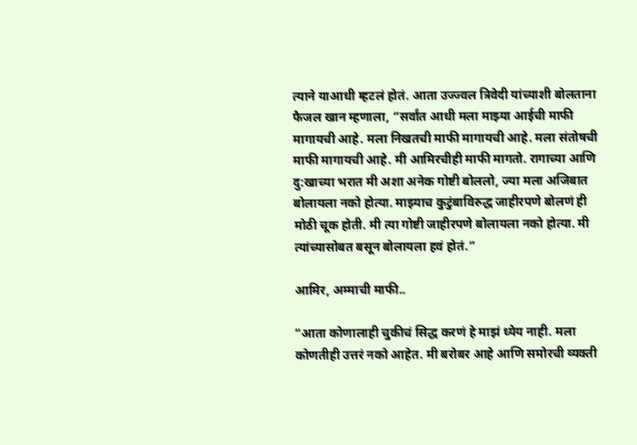त्याने याआधी म्हटलं होतं. आता उज्ज्वल त्रिवेदी यांच्याशी बोलताना फैजल खान म्हणाला, “सर्वांत आधी मला माझ्या आईची माफी मागायची आहे. मला निखतची माफी मागायची आहे. मला संतोषची माफी मागायची आहे. मी आमिरचीही माफी मागतो. रागाच्या आणि दु:खाच्या भरात मी अशा अनेक गोष्टी बोललो, ज्या मला अजिबात बोलायला नको होत्या. माझ्याच कुटुंबाविरुद्ध जाहीरपणे बोलणं ही मोठी चूक होती. मी त्या गोष्टी जाहीरपणे बोलायला नको होत्या. मी त्यांच्यासोबत बसून बोलायला हवं होतं.”

आमिर, अम्माची माफी..

“आता कोणालाही चुकीचं सिद्ध करणं हे माझं ध्येय नाही. मला कोणतीही उत्तरं नको आहेत. मी बरोबर आहे आणि समोरची व्यक्ती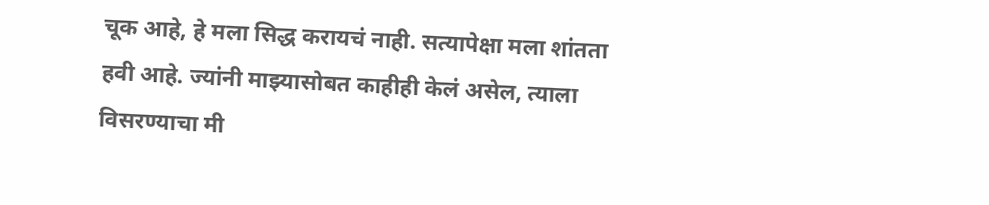चूक आहे, हे मला सिद्ध करायचं नाही. सत्यापेक्षा मला शांतता हवी आहे. ज्यांनी माझ्यासोबत काहीही केलं असेल, त्याला विसरण्याचा मी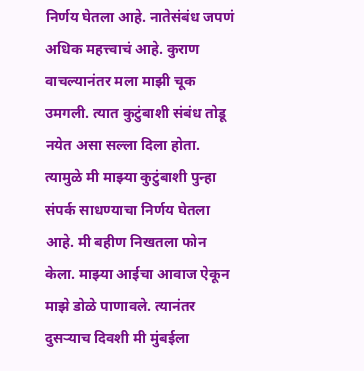निर्णय घेतला आहे. नातेसंबंध जपणं अधिक महत्त्वाचं आहे. कुराण वाचल्यानंतर मला माझी चूक उमगली. त्यात कुटुंबाशी संबंध तोडू नयेत असा सल्ला दिला होता. त्यामुळे मी माझ्या कुटुंबाशी पुन्हा संपर्क साधण्याचा निर्णय घेतला आहे. मी बहीण निखतला फोन केला. माझ्या आईचा आवाज ऐकून माझे डोळे पाणावले. त्यानंतर दुसऱ्याच दिवशी मी मुंबईला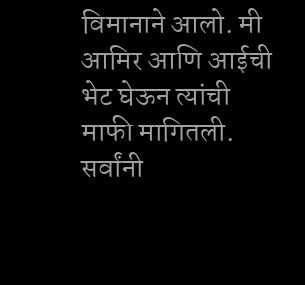विमानाने आलो. मी आमिर आणि आईची भेट घेऊन त्यांची माफी मागितली. सर्वांनी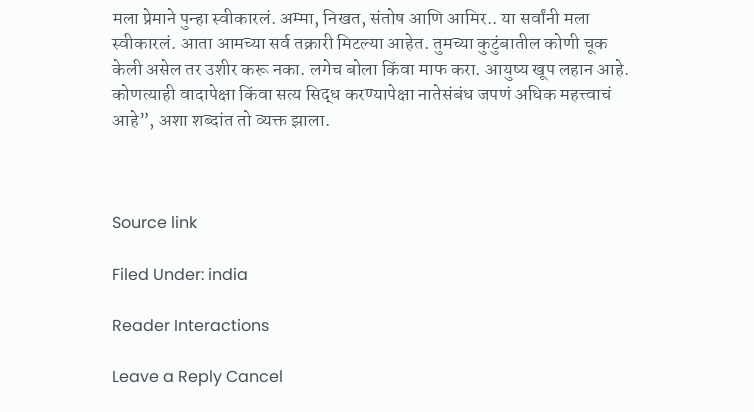मला प्रेमाने पुन्हा स्वीकारलं. अम्मा, निखत, संतोष आणि आमिर.. या सर्वांनी मला स्वीकारलं. आता आमच्या सर्व तक्रारी मिटल्या आहेत. तुमच्या कुटुंबातील कोणी चूक केली असेल तर उशीर करू नका. लगेच बोला किंवा माफ करा. आयुष्य खूप लहान आहे. कोणत्याही वादापेक्षा किंवा सत्य सिद्ध करण्यापेक्षा नातेसंबंध जपणं अधिक महत्त्वाचं आहे”, अशा शब्दांत तो व्यक्त झाला.



Source link

Filed Under: india

Reader Interactions

Leave a Reply Cancel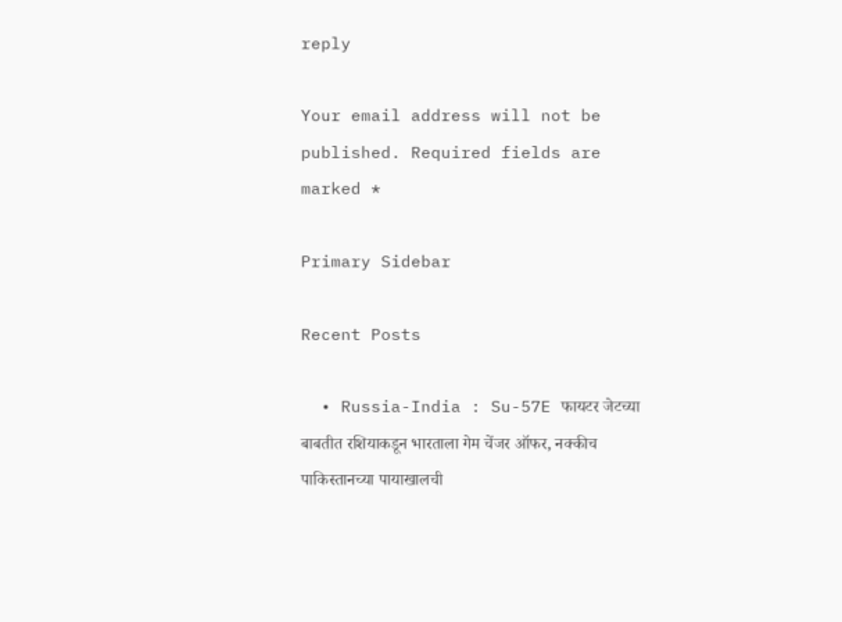reply

Your email address will not be published. Required fields are marked *

Primary Sidebar

Recent Posts

  • Russia-India : Su-57E फायटर जेटच्या बाबतीत रशियाकडून भारताला गेम चेंजर ऑफर, नक्कीच पाकिस्तानच्या पायाखालची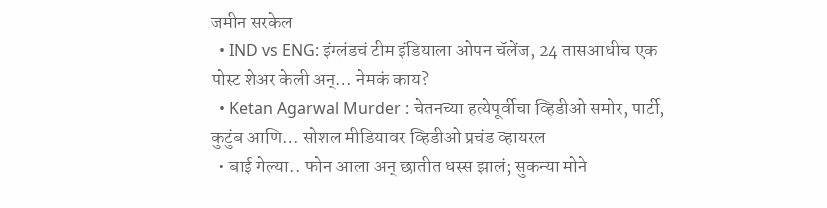जमीन सरकेल
  • IND vs ENG: इंग्लंडचं टीम इंडियाला ओपन चॅलेंज, 24 तासआधीच एक पोस्ट शेअर केली अन्… नेमकं काय?
  • Ketan Agarwal Murder : चेतनच्या हत्येपूर्वीचा व्हिडीओ समोर, पार्टी, कुटुंब आणि… सोशल मीडियावर व्हिडीओ प्रचंड व्हायरल
  • बाई गेल्या.. फोन आला अन् छातीत धस्स झालं; सुकन्या मोने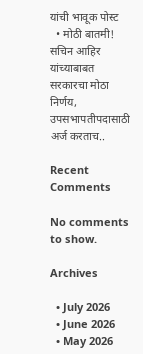यांची भावूक पोस्ट
  • मोठी बातमी! सचिन आहिर यांच्याबाबत सरकारचा मोठा निर्णय, उपसभापतीपदासाठी अर्ज करताच..

Recent Comments

No comments to show.

Archives

  • July 2026
  • June 2026
  • May 2026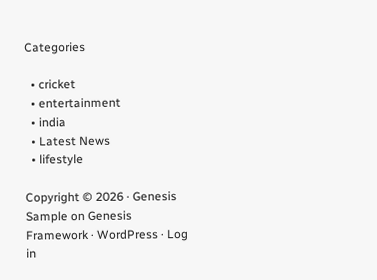Categories

  • cricket
  • entertainment
  • india
  • Latest News
  • lifestyle

Copyright © 2026 · Genesis Sample on Genesis Framework · WordPress · Log in